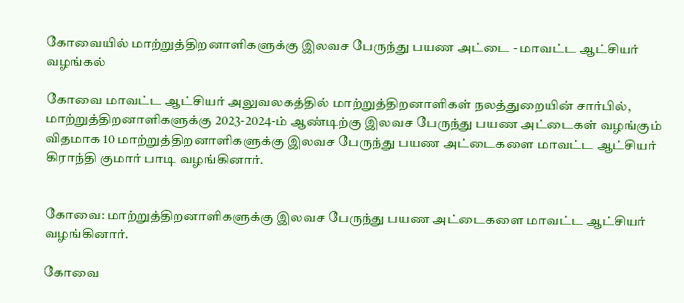கோவையில் மாற்றுத்திறனாளிகளுக்கு இலவச பேருந்து பயண அட்டை - மாவட்ட ஆட்சியர் வழங்கல்

கோவை மாவட்ட ஆட்சியர் அலுவலகத்தில் மாற்றுத்திறனாளிகள் நலத்துறையின் சார்பில், மாற்றுத்திறனாளிகளுக்கு 2023-2024-ம் ஆண்டிற்கு இலவச பேருந்து பயண அட்டைகள் வழங்கும் விதமாக 10 மாற்றுத்திறனாளிகளுக்கு இலவச பேருந்து பயண அட்டைகளை மாவட்ட ஆட்சியர் கிராந்தி குமார் பாடி வழங்கினார்.


கோவை: மாற்றுத்திறனாளிகளுக்கு இலவச பேருந்து பயண அட்டைகளை மாவட்ட ஆட்சியர் வழங்கினார்.

கோவை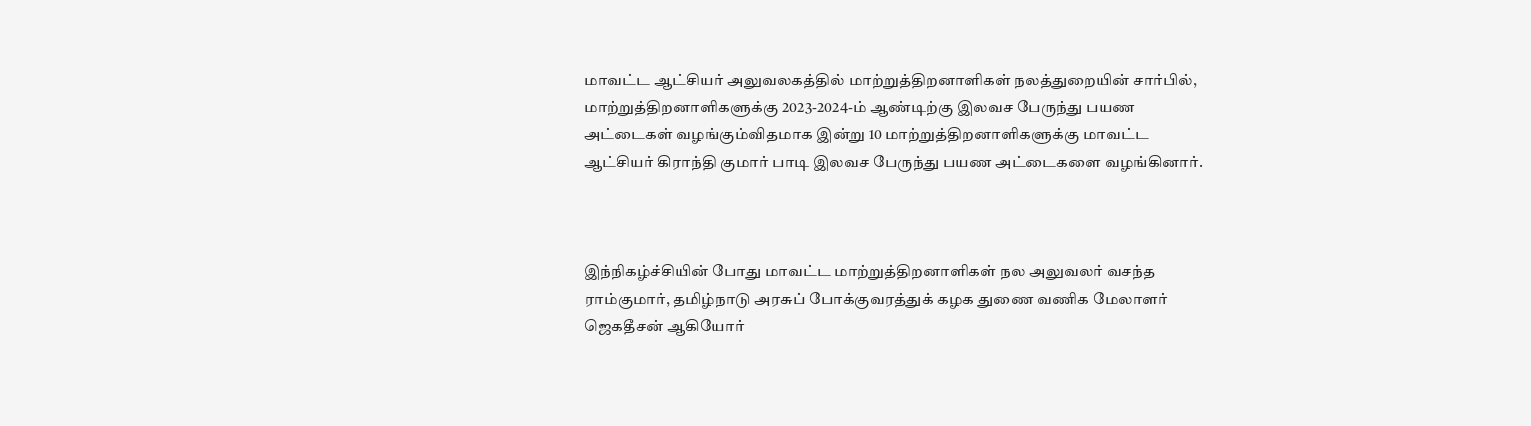மாவட்ட ஆட்சியர் அலுவலகத்தில் மாற்றுத்திறனாளிகள் நலத்துறையின் சார்பில், மாற்றுத்திறனாளிகளுக்கு 2023-2024-ம் ஆண்டிற்கு இலவச பேருந்து பயண அட்டைகள் வழங்கும்விதமாக இன்று 10 மாற்றுத்திறனாளிகளுக்கு மாவட்ட ஆட்சியர் கிராந்தி குமார் பாடி இலவச பேருந்து பயண அட்டைகளை வழங்கினார்.



இந்நிகழ்ச்சியின் போது மாவட்ட மாற்றுத்திறனாளிகள் நல அலுவலர் வசந்த ராம்குமார், தமிழ்நாடு அரசுப் போக்குவரத்துக் கழக துணை வணிக மேலாளர் ஜெகதீசன் ஆகியோர்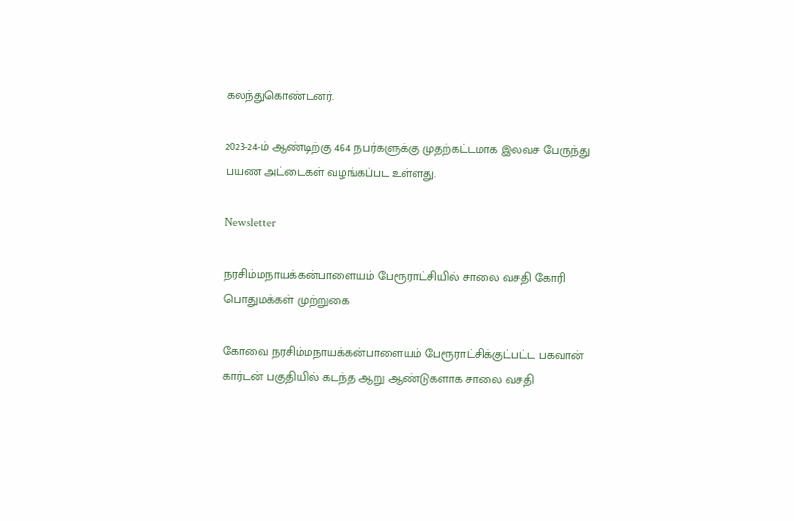கலந்துகொண்டனர்.

2023-24-ம் ஆண்டிற்கு 464 நபர்களுக்கு முதற்கட்டமாக இலவச பேருந்து பயண அட்டைகள் வழங்கப்பட உள்ளது.

Newsletter

நரசிம்மநாயக்கன்பாளையம் பேரூராட்சியில் சாலை வசதி கோரி பொதுமக்கள் முற்றுகை

கோவை நரசிம்மநாயக்கன்பாளையம் பேரூராட்சிக்குட்பட்ட பகவான் கார்டன் பகுதியில் கடந்த ஆறு ஆண்டுகளாக சாலை வசதி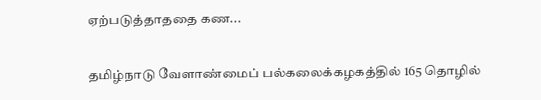ஏற்படுத்தாததை கண...

தமிழ்நாடு வேளாண்மைப் பல்கலைக்கழகத்தில் 165 தொழில்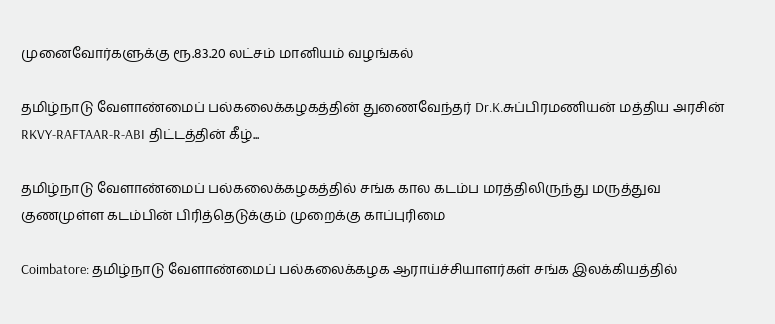முனைவோர்களுக்கு ரூ.83.20 லட்சம் மானியம் வழங்கல்

தமிழ்நாடு வேளாண்மைப் பல்கலைக்கழகத்தின் துணைவேந்தர் Dr.K.சுப்பிரமணியன் மத்திய அரசின் RKVY-RAFTAAR-R-ABI திட்டத்தின் கீழ்...

தமிழ்நாடு வேளாண்மைப் பல்கலைக்கழகத்தில் சங்க கால கடம்ப மரத்திலிருந்து மருத்துவ குணமுள்ள கடம்பின் பிரித்தெடுக்கும் முறைக்கு காப்புரிமை

Coimbatore: தமிழ்நாடு வேளாண்மைப் பல்கலைக்கழக ஆராய்ச்சியாளர்கள் சங்க இலக்கியத்தில்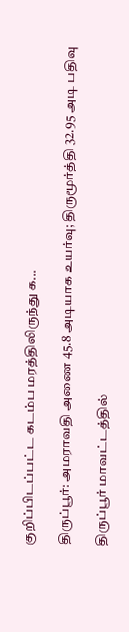குறிப்பிடப்பட்ட கடம்ப மரத்திலிருந்து க...

திருப்பூர்: அமராவதி அணை 45.8 அடியாக உயர்வு; திருமூர்த்தி 32.95 அடி பதிவு

திருப்பூர் மாவட்டத்தில்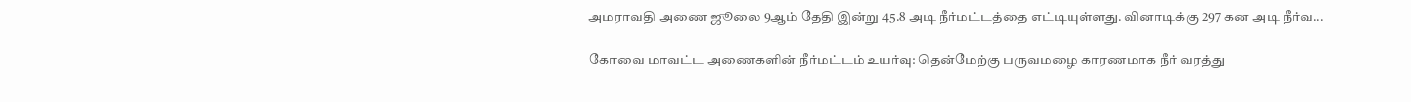அமராவதி அணை ஜூலை 9ஆம் தேதி இன்று 45.8 அடி நீர்மட்டத்தை எட்டியுள்ளது. வினாடிக்கு 297 கன அடி நீர்வ...

கோவை மாவட்ட அணைகளின் நீர்மட்டம் உயர்வு: தென்மேற்கு பருவமழை காரணமாக நீர் வரத்து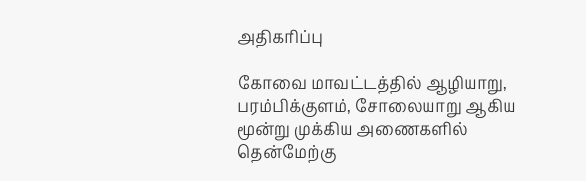அதிகரிப்பு

கோவை மாவட்டத்தில் ஆழியாறு, பரம்பிக்குளம், சோலையாறு ஆகிய மூன்று முக்கிய அணைகளில் தென்மேற்கு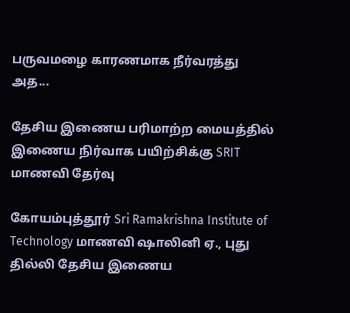பருவமழை காரணமாக நீர்வரத்து அத...

தேசிய இணைய பரிமாற்ற மையத்தில் இணைய நிர்வாக பயிற்சிக்கு SRIT மாணவி தேர்வு

கோயம்புத்தூர் Sri Ramakrishna Institute of Technology மாணவி ஷாலினி ஏ., புது தில்லி தேசிய இணைய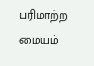பரிமாற்ற மையம்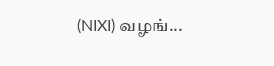(NIXI) வழங்...